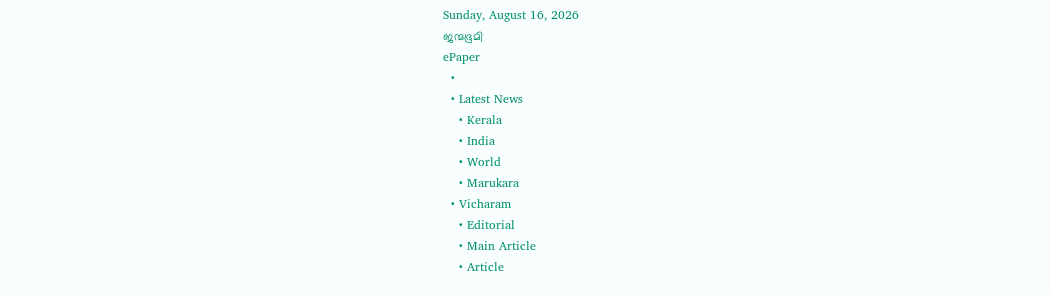Sunday, August 16, 2026
ജന്മഭൂമി
ePaper
  •
  • Latest News
    • Kerala
    • India
    • World
    • Marukara
  • Vicharam
    • Editorial
    • Main Article
    • Article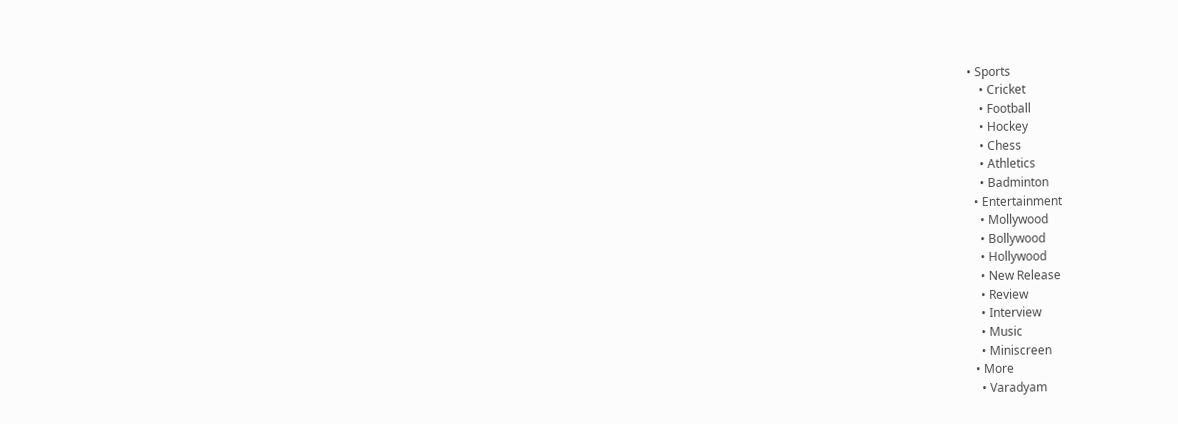• Sports
    • Cricket
    • Football
    • Hockey
    • Chess
    • Athletics
    • Badminton
  • Entertainment
    • Mollywood
    • Bollywood
    • Hollywood
    • New Release
    • Review
    • Interview
    • Music
    • Miniscreen
  • More
    • Varadyam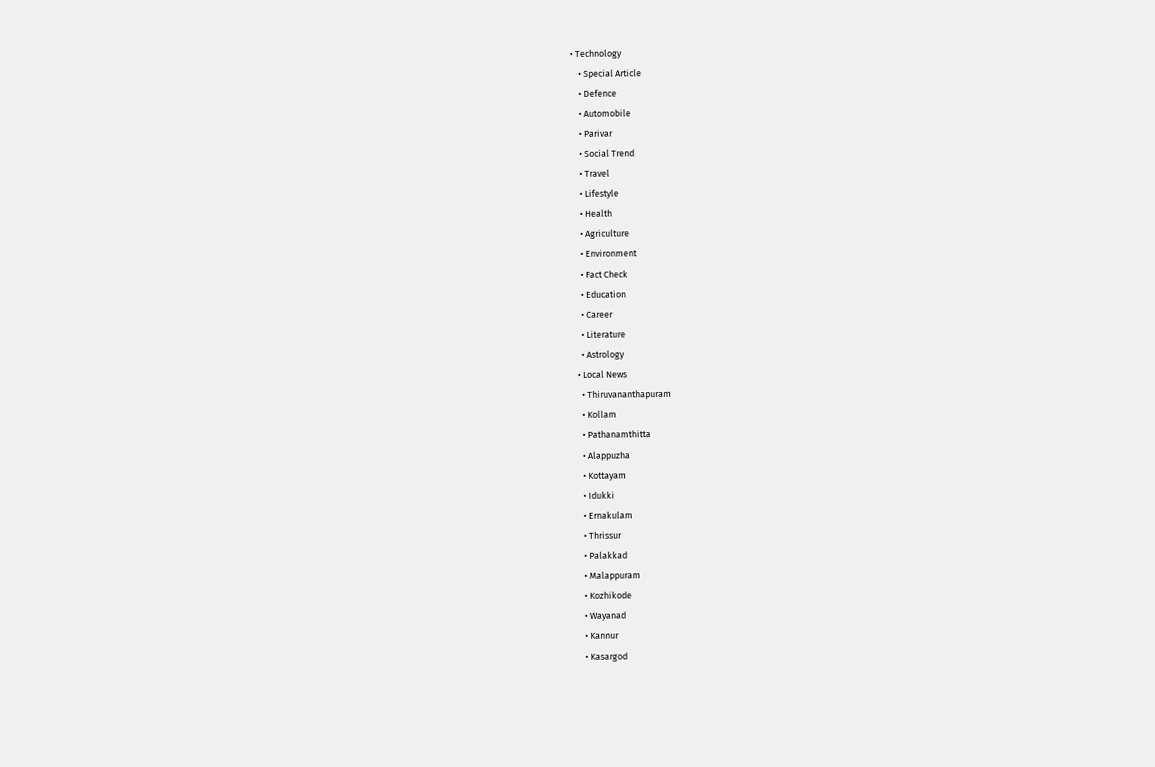• Technology
    • Special Article
    • Defence
    • Automobile
    • Parivar
    • Social Trend
    • Travel
    • Lifestyle
    • Health
    • Agriculture
    • Environment
    • Fact Check
    • Education
    • Career
    • Literature
    • Astrology
  • Local News
    • Thiruvananthapuram
    • Kollam
    • Pathanamthitta
    • Alappuzha
    • Kottayam
    • Idukki
    • Ernakulam
    • Thrissur
    • Palakkad
    • Malappuram
    • Kozhikode
    • Wayanad
    • Kannur
    • Kasargod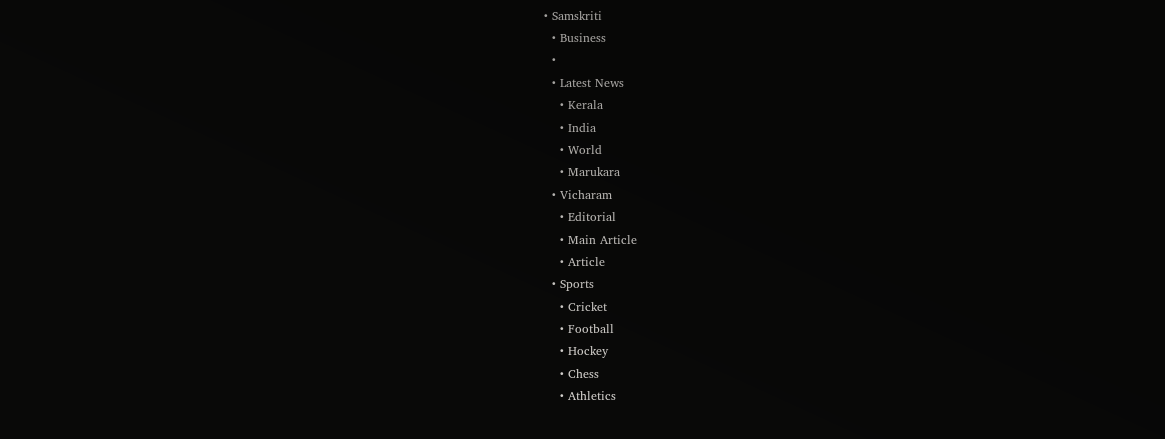• Samskriti
  • Business
  •
  • Latest News
    • Kerala
    • India
    • World
    • Marukara
  • Vicharam
    • Editorial
    • Main Article
    • Article
  • Sports
    • Cricket
    • Football
    • Hockey
    • Chess
    • Athletics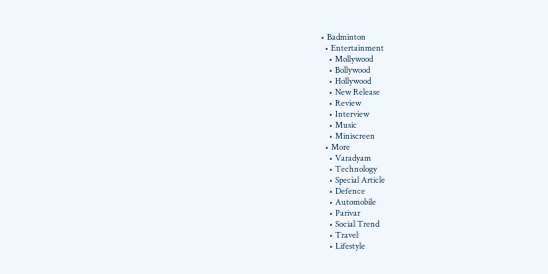• Badminton
  • Entertainment
    • Mollywood
    • Bollywood
    • Hollywood
    • New Release
    • Review
    • Interview
    • Music
    • Miniscreen
  • More
    • Varadyam
    • Technology
    • Special Article
    • Defence
    • Automobile
    • Parivar
    • Social Trend
    • Travel
    • Lifestyle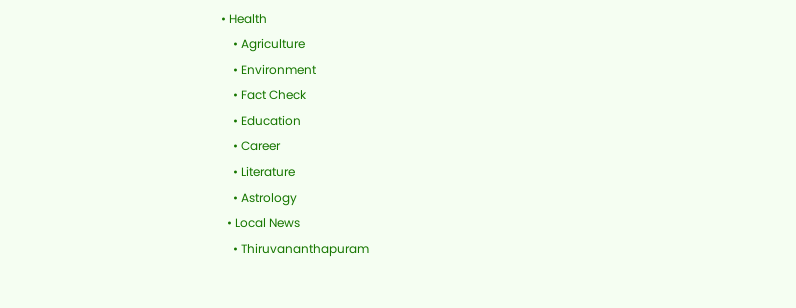• Health
    • Agriculture
    • Environment
    • Fact Check
    • Education
    • Career
    • Literature
    • Astrology
  • Local News
    • Thiruvananthapuram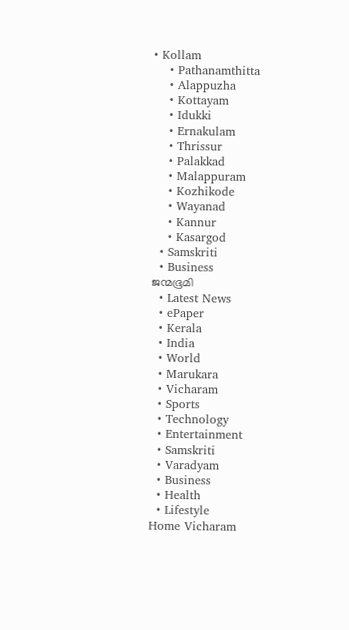• Kollam
    • Pathanamthitta
    • Alappuzha
    • Kottayam
    • Idukki
    • Ernakulam
    • Thrissur
    • Palakkad
    • Malappuram
    • Kozhikode
    • Wayanad
    • Kannur
    • Kasargod
  • Samskriti
  • Business
ജന്മഭൂമി
  • Latest News
  • ePaper
  • Kerala
  • India
  • World
  • Marukara
  • Vicharam
  • Sports
  • Technology
  • Entertainment
  • Samskriti
  • Varadyam
  • Business
  • Health
  • Lifestyle
Home Vicharam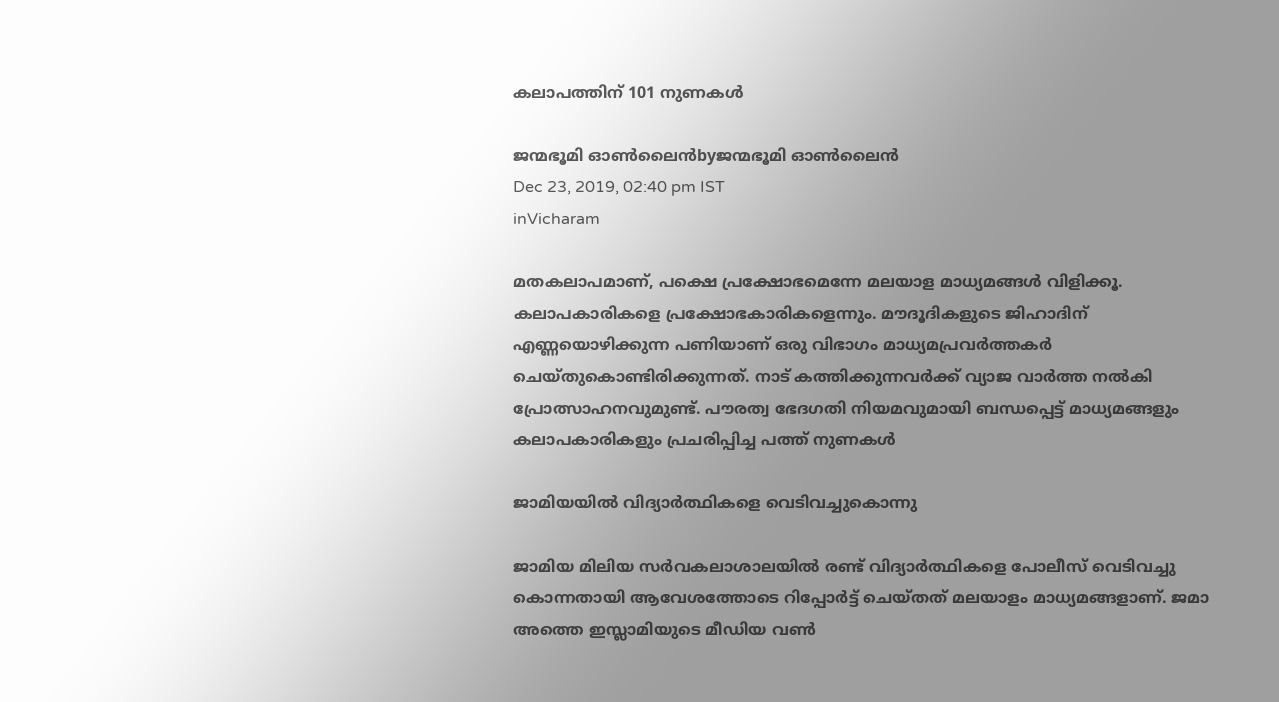കലാപത്തിന് 101 നുണകള്‍

ജന്മഭൂമി ഓണ്‍ലൈന്‍byജന്മഭൂമി ഓണ്‍ലൈന്‍
Dec 23, 2019, 02:40 pm IST
inVicharam

മതകലാപമാണ്, പക്ഷെ പ്രക്ഷോഭമെന്നേ മലയാള മാധ്യമങ്ങള്‍ വിളിക്കൂ. കലാപകാരികളെ പ്രക്ഷോഭകാരികളെന്നും. മൗദൂദികളുടെ ജിഹാദിന് എണ്ണയൊഴിക്കുന്ന പണിയാണ് ഒരു വിഭാഗം മാധ്യമപ്രവര്‍ത്തകര്‍ ചെയ്തുകൊണ്ടിരിക്കുന്നത്. നാട് കത്തിക്കുന്നവര്‍ക്ക് വ്യാജ വാര്‍ത്ത നല്‍കി പ്രോത്സാഹനവുമുണ്ട്. പൗരത്വ ഭേദഗതി നിയമവുമായി ബന്ധപ്പെട്ട് മാധ്യമങ്ങളും കലാപകാരികളും പ്രചരിപ്പിച്ച പത്ത് നുണകള്‍

ജാമിയയില്‍ വിദ്യാര്‍ത്ഥികളെ വെടിവച്ചുകൊന്നു

ജാമിയ മിലിയ സര്‍വകലാശാലയില്‍ രണ്ട് വിദ്യാര്‍ത്ഥികളെ പോലീസ് വെടിവച്ചു കൊന്നതായി ആവേശത്തോടെ റിപ്പോര്‍ട്ട് ചെയ്തത് മലയാളം മാധ്യമങ്ങളാണ്. ജമാ അത്തെ ഇസ്ലാമിയുടെ മീഡിയ വണ്‍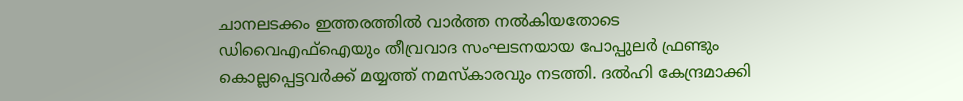ചാനലടക്കം ഇത്തരത്തില്‍ വാര്‍ത്ത നല്‍കിയതോടെ ഡിവൈഎഫ്‌ഐയും തീവ്രവാദ സംഘടനയായ പോപ്പുലര്‍ ഫ്രണ്ടും കൊല്ലപ്പെട്ടവര്‍ക്ക് മയ്യത്ത് നമസ്‌കാരവും നടത്തി. ദല്‍ഹി കേന്ദ്രമാക്കി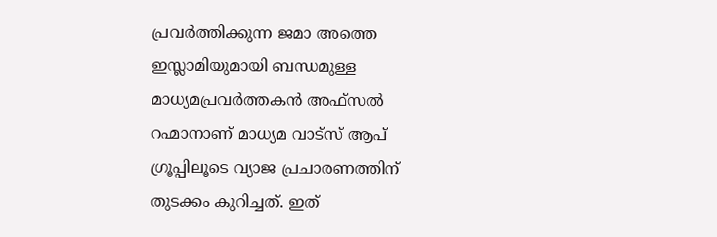പ്രവര്‍ത്തിക്കുന്ന ജമാ അത്തെ ഇസ്ലാമിയുമായി ബന്ധമുള്ള മാധ്യമപ്രവര്‍ത്തകന്‍ അഫ്‌സല്‍ റഹ്മാനാണ് മാധ്യമ വാട്‌സ് ആപ് ഗ്രൂപ്പിലൂടെ വ്യാജ പ്രചാരണത്തിന് തുടക്കം കുറിച്ചത്. ഇത്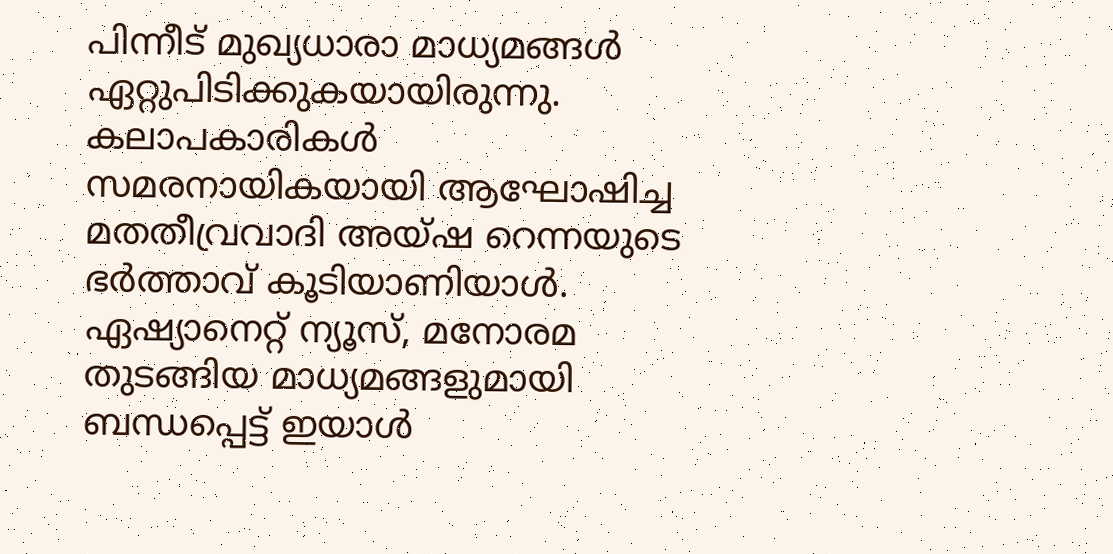പിന്നീട് മുഖ്യധാരാ മാധ്യമങ്ങള്‍ ഏറ്റുപിടിക്കുകയായിരുന്നു. കലാപകാരികള്‍ സമരനായികയായി ആഘോഷിച്ച മതതീവ്രവാദി അയ്ഷ റെന്നയുടെ ഭര്‍ത്താവ് കൂടിയാണിയാള്‍. ഏഷ്യാനെറ്റ് ന്യൂസ്, മനോരമ തുടങ്ങിയ മാധ്യമങ്ങളുമായി ബന്ധപ്പെട്ട് ഇയാള്‍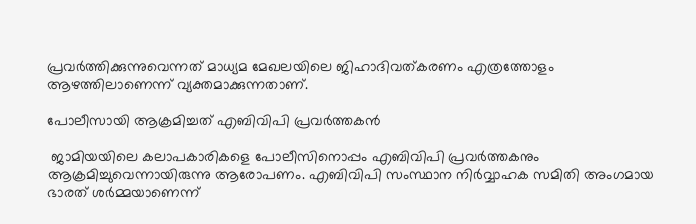പ്രവര്‍ത്തിക്കുന്നുവെന്നത് മാധ്യമ മേഖലയിലെ ജിഹാദിവത്കരണം എത്രത്തോളം ആഴത്തിലാണെന്ന് വ്യക്തമാക്കുന്നതാണ്.

പോലീസായി ആക്രമിച്ചത് എബിവിപി പ്രവര്‍ത്തകന്‍

 ജാമിയയിലെ കലാപകാരികളെ പോലീസിനൊപ്പം എബിവിപി പ്രവര്‍ത്തകനും ആക്രമിച്ചുവെന്നായിരുന്നു ആരോപണം. എബിവിപി സംസ്ഥാന നിര്‍വ്വാഹക സമിതി അംഗമായ ഭാരത് ശര്‍മ്മയാണെന്ന്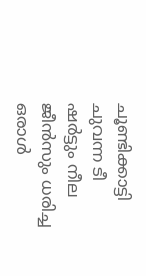ചൂണ്ടിക്കാട്ടി ചുവന്ന ടീ ഷര്‍ട്ടും നീല ജീന്‍സും ധരിച്ച ഒരാള്‍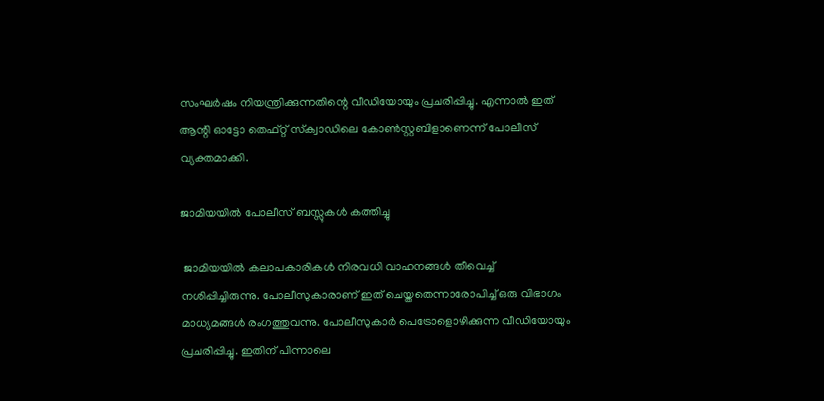സംഘര്‍ഷം നിയന്ത്രിക്കുന്നതിന്റെ വീഡിയോയും പ്രചരിപ്പിച്ചു. എന്നാല്‍ ഇത് ആന്റി ഓട്ടോ തെഫ്റ്റ് സ്‌ക്വാഡിലെ കോണ്‍സ്റ്റബിളാണെന്ന് പോലീസ് വ്യക്തമാക്കി.

ജാമിയയില്‍ പോലീസ് ബസ്സുകള്‍ കത്തിച്ചു

 ജാമിയയില്‍ കലാപകാരികള്‍ നിരവധി വാഹനങ്ങള്‍ തീവെച്ച് നശിപ്പിച്ചിരുന്നു. പോലീസുകാരാണ് ഇത് ചെയ്തതെന്നാരോപിച്ച് ഒരു വിഭാഗം മാധ്യമങ്ങള്‍ രംഗത്തുവന്നു. പോലീസുകാര്‍ പെട്രോളൊഴിക്കുന്ന വീഡിയോയും പ്രചരിപ്പിച്ചു. ഇതിന് പിന്നാലെ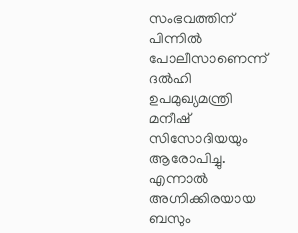സംഭവത്തിന് പിന്നില്‍ പോലീസാണെന്ന് ദല്‍ഹി ഉപമുഖ്യമന്ത്രി മനീഷ് സിസോദിയയും ആരോപിച്ചു. എന്നാല്‍ അഗ്നിക്കിരയായ ബസും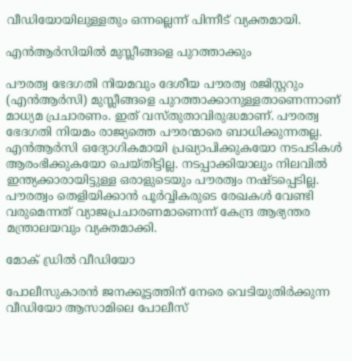വീഡിയോയിലുള്ളതും ഒന്നല്ലെന്ന് പിന്നീട് വ്യക്തമായി.

എന്‍ആര്‍സിയില്‍ മുസ്ലീങ്ങളെ പുറത്താക്കും

പൗരത്വ ഭേദഗതി നിയമവും ദേശീയ പൗരത്വ രജിസ്റ്ററും (എന്‍ആര്‍സി) മുസ്ലീങ്ങളെ പുറത്താക്കാനുള്ളതാണെന്നാണ് മാധ്യമ പ്രചാരണം. ഇത് വസ്തുതാവിരുദ്ധമാണ്. പൗരത്വ ഭേദഗതി നിയമം രാജ്യത്തെ പൗരന്മാരെ ബാധിക്കുന്നതല്ല. എന്‍ആര്‍സി ഒദ്യോഗികമായി പ്രഖ്യാപിക്കുകയോ നടപടികള്‍ ആരംഭിക്കുകയോ ചെയ്തിട്ടില്ല. നടപ്പാക്കിയാലും നിലവില്‍ ഇന്ത്യക്കാരായിട്ടുള്ള ഒരാളുടെയും പൗരത്വം നഷ്ടപ്പെടില്ല. പൗരത്വം തെളിയിക്കാന്‍ പൂര്‍വ്വികരുടെ രേഖകള്‍ വേണ്ടി വരുമെന്നത് വ്യാജപ്രചാരണമാണെന്ന് കേന്ദ്ര ആഭ്യന്തര മന്ത്രാലയവും വ്യക്തമാക്കി.

മോക് ഡ്രില്‍ വീഡിയോ

പോലീസുകാരന്‍ ജനക്കൂട്ടത്തിന് നേരെ വെടിയുതിര്‍ക്കുന്ന വീഡിയോ ആസാമിലെ പോലീസ്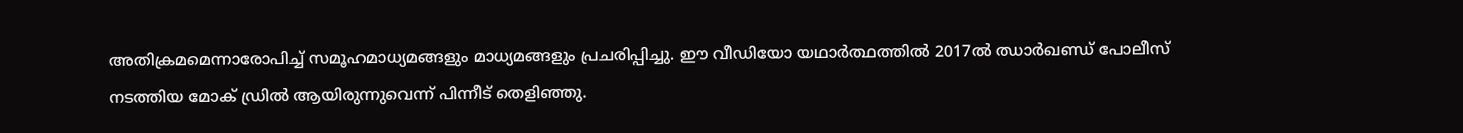അതിക്രമമെന്നാരോപിച്ച് സമൂഹമാധ്യമങ്ങളും മാധ്യമങ്ങളും പ്രചരിപ്പിച്ചു. ഈ വീഡിയോ യഥാര്‍ത്ഥത്തില്‍ 2017ല്‍ ഝാര്‍ഖണ്ഡ് പോലീസ് നടത്തിയ മോക് ഡ്രില്‍ ആയിരുന്നുവെന്ന് പിന്നീട് തെളിഞ്ഞു.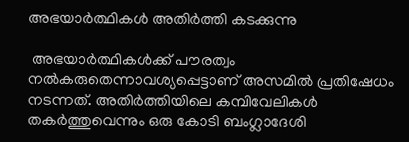അഭയാര്‍ത്ഥികള്‍ അതിര്‍ത്തി കടക്കുന്നു

 അഭയാര്‍ത്ഥികള്‍ക്ക് പൗരത്വം നല്‍കരുതെന്നാവശ്യപ്പെട്ടാണ് അസമില്‍ പ്രതിഷേധം നടന്നത്. അതിര്‍ത്തിയിലെ കമ്പിവേലികള്‍ തകര്‍ത്തുവെന്നും ഒരു കോടി ബംഗ്ലാദേശി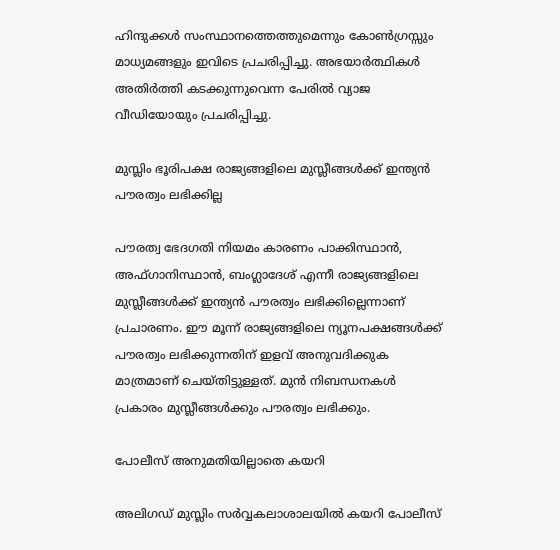ഹിന്ദുക്കള്‍ സംസ്ഥാനത്തെത്തുമെന്നും കോണ്‍ഗ്രസ്സും മാധ്യമങ്ങളും ഇവിടെ പ്രചരിപ്പിച്ചു. അഭയാര്‍ത്ഥികള്‍ അതിര്‍ത്തി കടക്കുന്നുവെന്ന പേരില്‍ വ്യാജ വീഡിയോയും പ്രചരിപ്പിച്ചു.

മുസ്ലിം ഭൂരിപക്ഷ രാജ്യങ്ങളിലെ മുസ്ലീങ്ങള്‍ക്ക് ഇന്ത്യന്‍ പൗരത്വം ലഭിക്കില്ല

പൗരത്വ ഭേദഗതി നിയമം കാരണം പാക്കിസ്ഥാന്‍, അഫ്ഗാനിസ്ഥാന്‍, ബംഗ്ലാദേശ് എന്നീ രാജ്യങ്ങളിലെ മുസ്ലീങ്ങള്‍ക്ക് ഇന്ത്യന്‍ പൗരത്വം ലഭിക്കില്ലെന്നാണ് പ്രചാരണം. ഈ മൂന്ന് രാജ്യങ്ങളിലെ ന്യൂനപക്ഷങ്ങള്‍ക്ക് പൗരത്വം ലഭിക്കുന്നതിന് ഇളവ് അനുവദിക്കുക മാത്രമാണ് ചെയ്തിട്ടുള്ളത്. മുന്‍ നിബന്ധനകള്‍ പ്രകാരം മുസ്ലീങ്ങള്‍ക്കും പൗരത്വം ലഭിക്കും.

പോലീസ് അനുമതിയില്ലാതെ കയറി

അലിഗഡ് മുസ്ലിം സര്‍വ്വകലാശാലയില്‍ കയറി പോലീസ്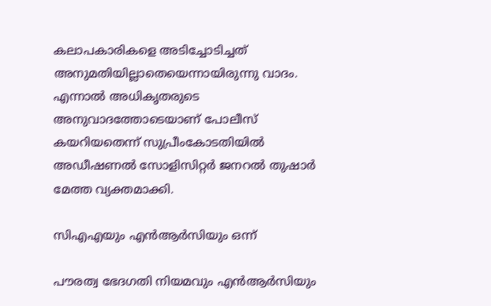കലാപകാരികളെ അടിച്ചോടിച്ചത് അനുമതിയില്ലാതെയെന്നായിരുന്നു വാദം. എന്നാല്‍ അധികൃതരുടെ അനുവാദത്തോടെയാണ് പോലീസ് കയറിയതെന്ന് സുപ്രീംകോടതിയില്‍ അഡീഷണല്‍ സോളിസിറ്റര്‍ ജനറല്‍ തുഷാര്‍ മേത്ത വ്യക്തമാക്കി.

സിഎഎയും എന്‍ആര്‍സിയും ഒന്ന്

പൗരത്വ ഭേദഗതി നിയമവും എന്‍ആര്‍സിയും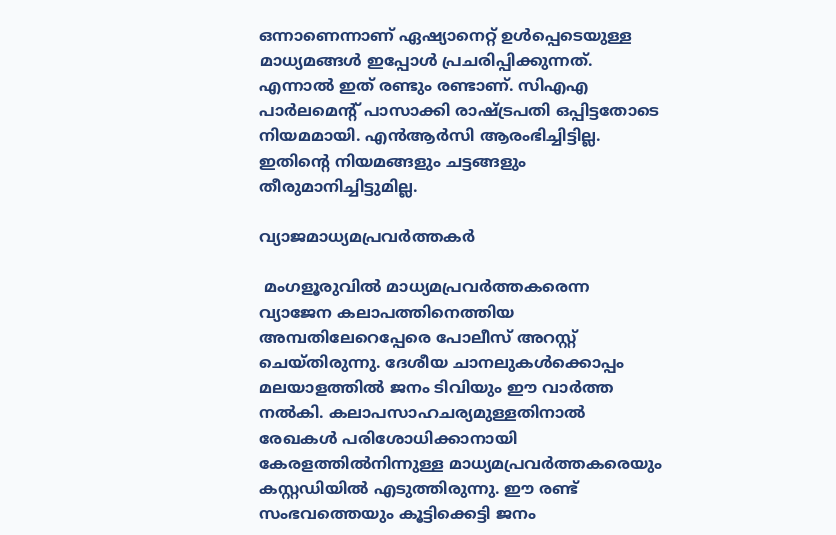ഒന്നാണെന്നാണ് ഏഷ്യാനെറ്റ് ഉള്‍പ്പെടെയുള്ള മാധ്യമങ്ങള്‍ ഇപ്പോള്‍ പ്രചരിപ്പിക്കുന്നത്. എന്നാല്‍ ഇത് രണ്ടും രണ്ടാണ്. സിഎഎ പാര്‍ലമെന്റ് പാസാക്കി രാഷ്‌ട്രപതി ഒപ്പിട്ടതോടെ നിയമമായി. എന്‍ആര്‍സി ആരംഭിച്ചിട്ടില്ല. ഇതിന്റെ നിയമങ്ങളും ചട്ടങ്ങളും തീരുമാനിച്ചിട്ടുമില്ല.

വ്യാജമാധ്യമപ്രവര്‍ത്തകര്‍

 മംഗളൂരുവില്‍ മാധ്യമപ്രവര്‍ത്തകരെന്ന വ്യാജേന കലാപത്തിനെത്തിയ അമ്പതിലേറെപ്പേരെ പോലീസ് അറസ്റ്റ് ചെയ്തിരുന്നു. ദേശീയ ചാനലുകള്‍ക്കൊപ്പം മലയാളത്തില്‍ ജനം ടിവിയും ഈ വാര്‍ത്ത നല്‍കി. കലാപസാഹചര്യമുള്ളതിനാല്‍ രേഖകള്‍ പരിശോധിക്കാനായി കേരളത്തില്‍നിന്നുള്ള മാധ്യമപ്രവര്‍ത്തകരെയും കസ്റ്റഡിയില്‍ എടുത്തിരുന്നു. ഈ രണ്ട് സംഭവത്തെയും കൂട്ടിക്കെട്ടി ജനം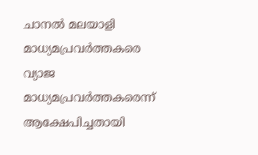ചാനല്‍ മലയാളി മാധ്യമപ്രവര്‍ത്തകരെ വ്യാജ മാധ്യമപ്രവര്‍ത്തകരെന്ന് ആക്ഷേപിച്ചതായി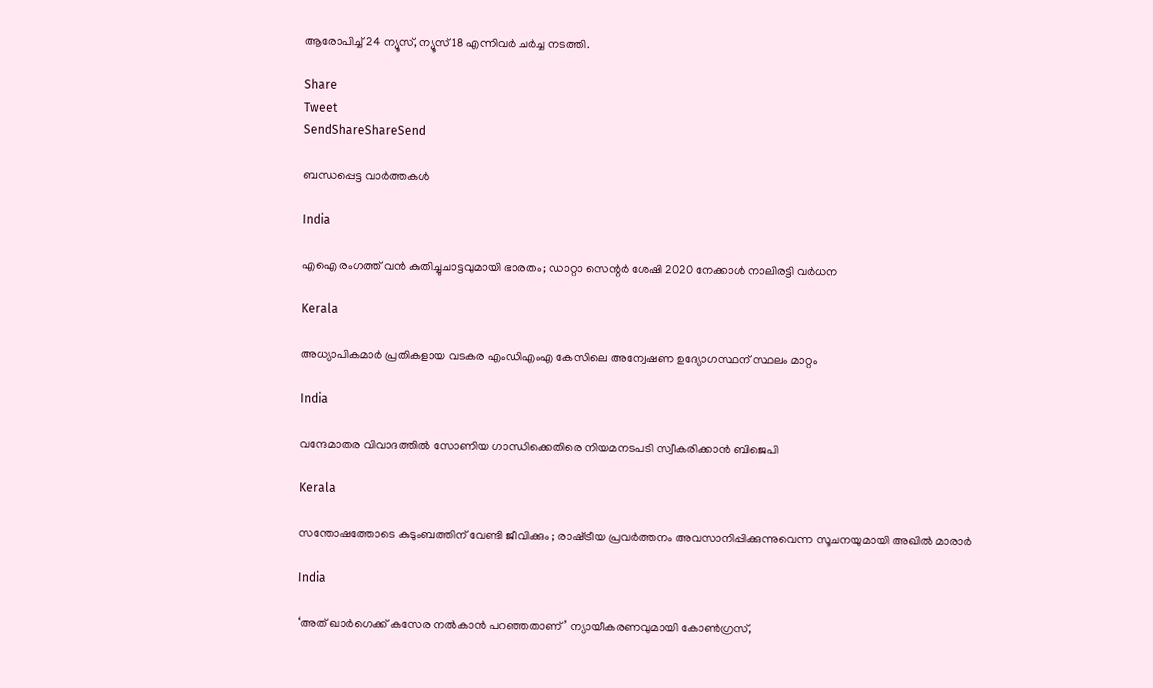ആരോപിച്ച് 24 ന്യൂസ്, ന്യൂസ് 18 എന്നിവര്‍ ചര്‍ച്ച നടത്തി.

Share
Tweet
SendShareShareSend

ബന്ധപ്പെട്ട വാര്‍ത്തകള്‍

India

എഐ രംഗത്ത് വന്‍ കുതിച്ചുചാട്ടവുമായി ഭാരതം; ഡാറ്റാ സെന്റര്‍ ശേഷി 2020 നേക്കാള്‍ നാലിരട്ടി വര്‍ധന

Kerala

അധ്യാപികമാര്‍ പ്രതികളായ വടകര എംഡിഎംഎ കേസിലെ അന്വേഷണ ഉദ്യോഗസ്ഥന് സ്ഥലം മാറ്റം

India

വന്ദേമാതര വിവാദത്തിൽ സോണിയ ഗാന്ധിക്കെതിരെ നിയമനടപടി സ്വീകരിക്കാൻ ബിജെപി

Kerala

സന്തോഷത്തോടെ കുടുംബത്തിന് വേണ്ടി ജീവിക്കും ; രാഷ്‌ട്രീയ പ്രവർത്തനം അവസാനിപ്പിക്കുന്നുവെന്ന സൂചനയുമായി അഖില്‍ മാരാർ

India

‘അത് ഖാർഗെക്ക് കസേര നൽകാൻ പറഞ്ഞതാണ്’ ന്യായീകരണവുമായി കോൺഗ്രസ്,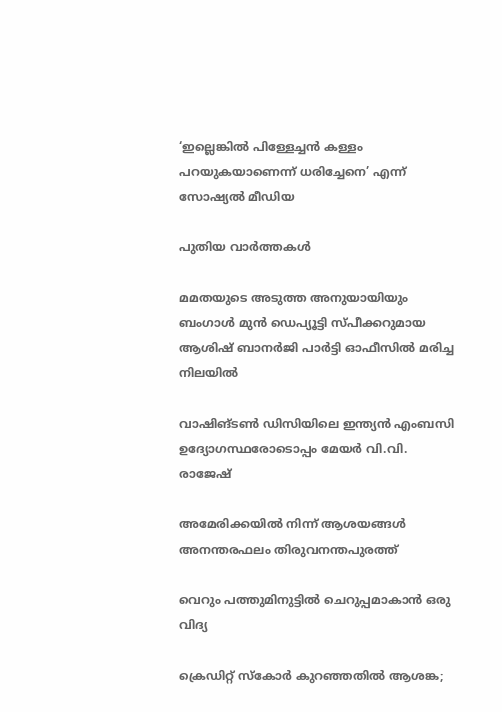‘ഇല്ലെങ്കിൽ പിള്ളേച്ചൻ കള്ളം പറയുകയാണെന്ന് ധരിച്ചേനെ’ എന്ന് സോഷ്യൽ മീഡിയ

പുതിയ വാര്‍ത്തകള്‍

മമതയുടെ അടുത്ത അനുയായിയും ബംഗാൾ മുൻ ഡെപ്യൂട്ടി സ്പീക്കറുമായ ആശിഷ് ബാനർജി പാർട്ടി ഓഫീസിൽ മരിച്ച നിലയിൽ

വാഷിങ്ടണ്‍ ഡിസിയിലെ ഇന്ത്യന്‍ എംബസി ഉദ്യോഗസ്ഥരോടൊപ്പം മേയര്‍ വി.വി. രാജേഷ്

അമേരിക്കയില്‍ നിന്ന് ആശയങ്ങള്‍ അനന്തരഫലം തിരുവനന്തപുരത്ത്

വെറും പത്തുമിനുട്ടില്‍ ചെറുപ്പമാകാന്‍ ഒരു വിദ്യ

ക്രെഡിറ്റ് സ്‌കോര്‍ കുറഞ്ഞതില്‍ ആശങ്ക;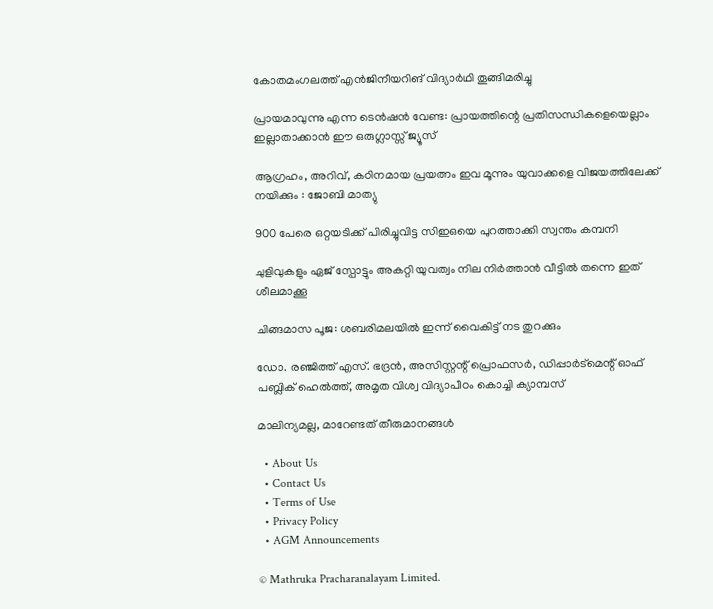കോതമംഗലത്ത് എന്‍ജിനീയറിങ് വിദ്യാര്‍ഥി തൂങ്ങിമരിച്ചു

പ്രായമാവുന്നു എന്ന ടെന്‍ഷൻ വേണ്ട: പ്രായത്തിന്റെ പ്രതിസന്ധികളെയെല്ലാം ഇല്ലാതാക്കാൻ ഈ ഒരുഗ്ലാസ്സ് ജ്യൂസ്

ആഗ്രഹം, അറിവ്, കഠിനമായ പ്രയത്നം ഇവ മൂന്നും യുവാക്കളെ വിജയത്തിലേക്ക് നയിക്കും : ജോബി മാത്യു

900 പേരെ ഒറ്റയടിക്ക് പിരിച്ചുവിട്ട സിഇഒയെ പുറത്താക്കി സ്വന്തം കമ്പനി

ചുളിവുകളും ഏജ് സ്പോട്ടും അകറ്റി യുവത്വം നില നിർത്താൻ വീട്ടിൽ തന്നെ ഇത് ശീലമാക്കൂ

ചിങ്ങമാസ പൂജ: ശബരിമലയിൽ ഇന്ന് വൈകിട്ട് നട തുറക്കും

ഡോ. രഞ്ജിത്ത് എസ്. ഭദ്രന്‍, അസിസ്റ്റന്റ് പ്രൊഫസര്‍, ഡിപ്പാര്‍ട്‌മെന്റ് ഓഫ് പബ്ലിക് ഹെല്‍ത്ത്, അമൃത വിശ്വ വിദ്യാപീഠം കൊച്ചി ക്യാമ്പസ്

മാലിന്യമല്ല, മാറേണ്ടത് തീരുമാനങ്ങള്‍

  • About Us
  • Contact Us
  • Terms of Use
  • Privacy Policy
  • AGM Announcements

© Mathruka Pracharanalayam Limited.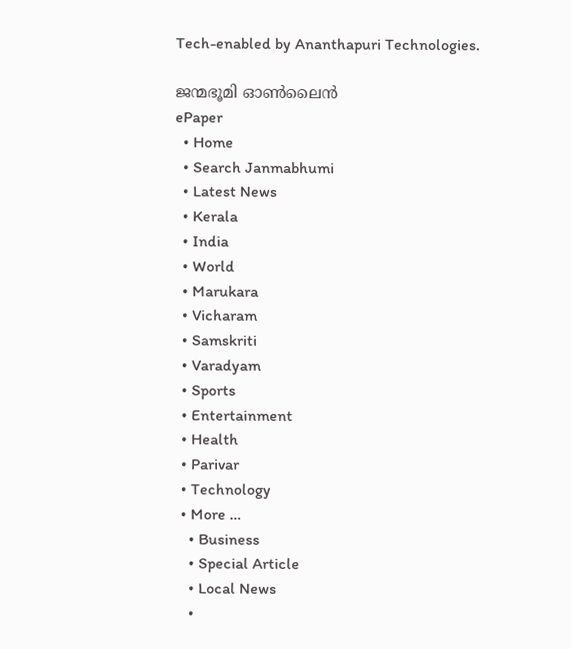Tech-enabled by Ananthapuri Technologies.

ജന്മഭൂമി ഓണ്‍ലൈന്‍
ePaper
  • Home
  • Search Janmabhumi
  • Latest News
  • Kerala
  • India
  • World
  • Marukara
  • Vicharam
  • Samskriti
  • Varadyam
  • Sports
  • Entertainment
  • Health
  • Parivar
  • Technology
  • More …
    • Business
    • Special Article
    • Local News
    •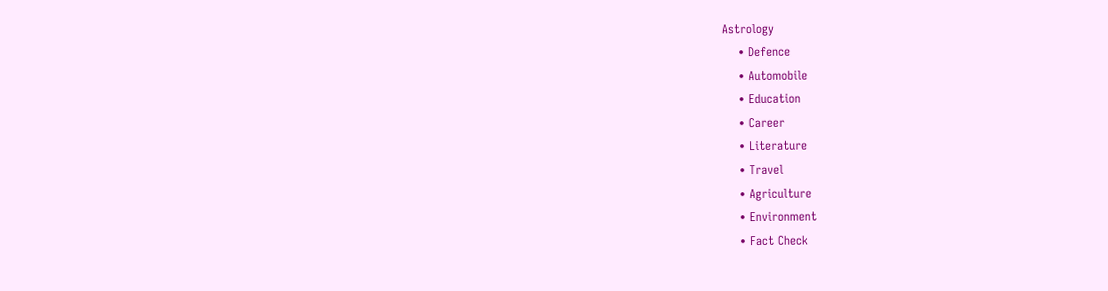Astrology
    • Defence
    • Automobile
    • Education
    • Career
    • Literature
    • Travel
    • Agriculture
    • Environment
    • Fact Check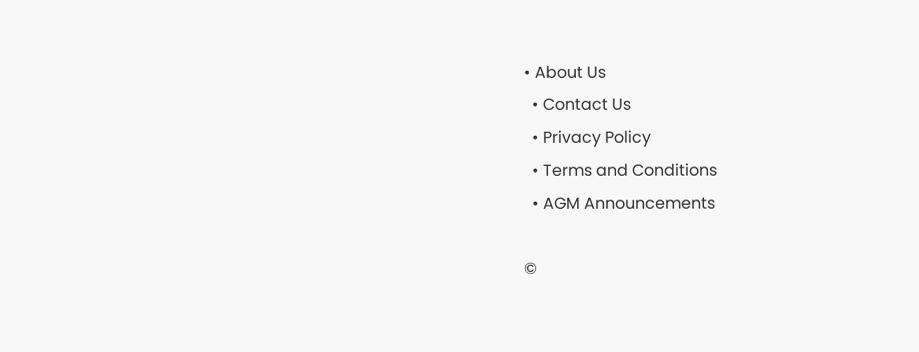• About Us
  • Contact Us
  • Privacy Policy
  • Terms and Conditions
  • AGM Announcements

©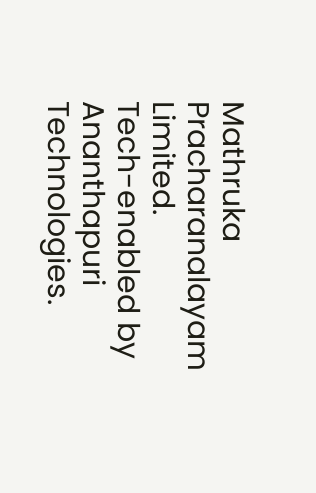Mathruka Pracharanalayam Limited.
Tech-enabled by Ananthapuri Technologies.